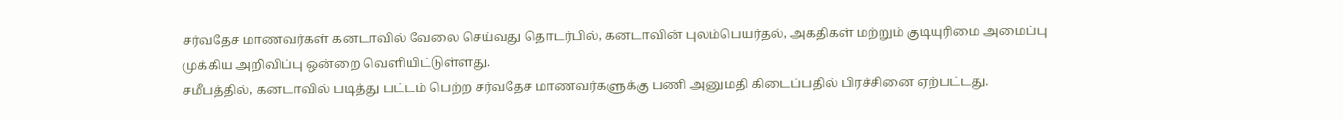சர்வதேச மாணவர்கள் கனடாவில் வேலை செய்வது தொடர்பில், கனடாவின் புலம்பெயர்தல், அகதிகள் மற்றும் குடியுரிமை அமைப்பு முக்கிய அறிவிப்பு ஒன்றை வெளியிட்டுள்ளது.
சமீபத்தில், கனடாவில் படித்து பட்டம் பெற்ற சர்வதேச மாணவர்களுக்கு பணி அனுமதி கிடைப்பதில் பிரச்சினை ஏற்பட்டது.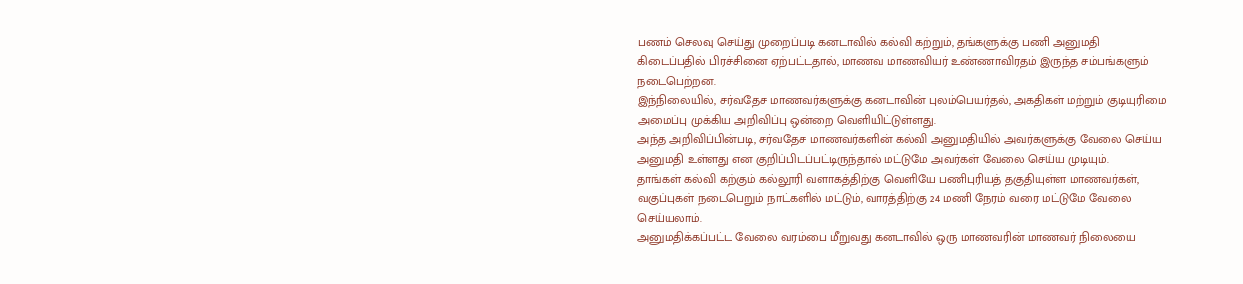பணம் செலவு செய்து முறைப்படி கனடாவில் கல்வி கற்றும், தங்களுக்கு பணி அனுமதி கிடைப்பதில் பிரச்சினை ஏற்பட்டதால், மாணவ மாணவியர் உண்ணாவிரதம் இருந்த சம்பங்களும் நடைபெற்றன.
இந்நிலையில், சர்வதேச மாணவர்களுக்கு கனடாவின் புலம்பெயர்தல், அகதிகள் மற்றும் குடியுரிமை அமைப்பு முக்கிய அறிவிப்பு ஒன்றை வெளியிட்டுள்ளது.
அந்த அறிவிப்பின்படி, சர்வதேச மாணவர்களின் கல்வி அனுமதியில் அவர்களுக்கு வேலை செய்ய அனுமதி உள்ளது என குறிப்பிடப்பட்டிருந்தால் மட்டுமே அவர்கள் வேலை செய்ய முடியும்.
தாங்கள் கல்வி கற்கும் கல்லூரி வளாகத்திற்கு வெளியே பணிபுரியத் தகுதியுள்ள மாணவர்கள், வகுப்புகள் நடைபெறும் நாட்களில் மட்டும், வாரத்திற்கு 24 மணி நேரம் வரை மட்டுமே வேலை செய்யலாம்.
அனுமதிக்கப்பட்ட வேலை வரம்பை மீறுவது கனடாவில் ஒரு மாணவரின் மாணவர் நிலையை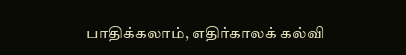பாதிக்கலாம், எதிர்காலக் கல்வி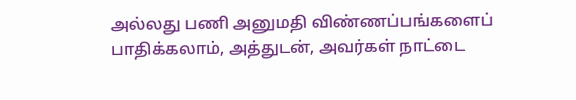அல்லது பணி அனுமதி விண்ணப்பங்களைப் பாதிக்கலாம், அத்துடன், அவர்கள் நாட்டை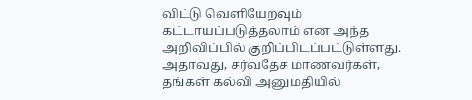விட்டு வெளியேறவும் கட்டாயப்படுத்தலாம் என அந்த அறிவிப்பில் குறிப்பிடப்பட்டுள்ளது.
அதாவது, சர்வதேச மாணவர்கள், தங்கள் கல்வி அனுமதியில்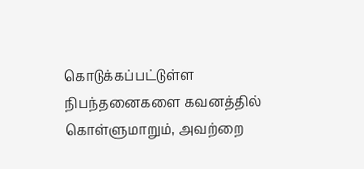கொடுக்கப்பட்டுள்ள நிபந்தனைகளை கவனத்தில் கொள்ளுமாறும், அவற்றை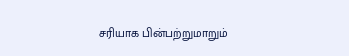சரியாக பின்பற்றுமாறும்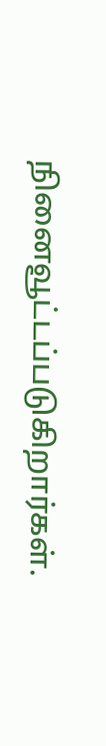நினைவூட்டப்படுகிறார்கள்.